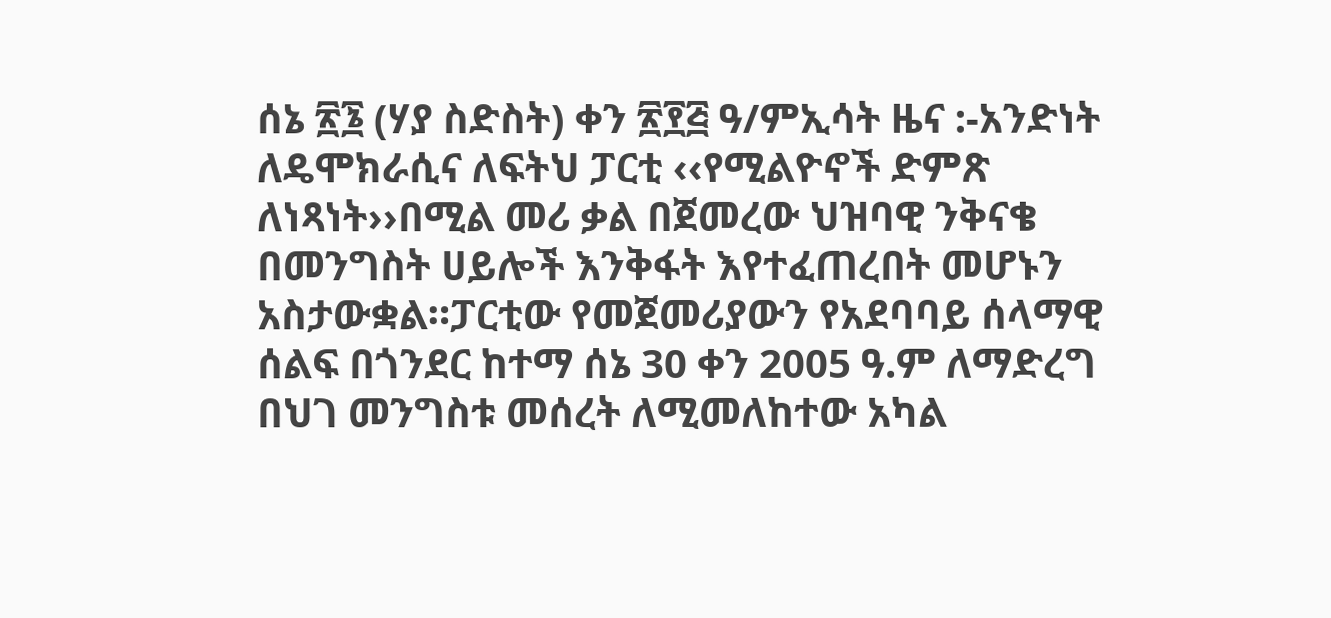ሰኔ ፳፮ (ሃያ ስድስት) ቀን ፳፻፭ ዓ/ምኢሳት ዜና :-አንድነት ለዴሞክራሲና ለፍትህ ፓርቲ ‹‹የሚልዮኖች ድምጽ ለነጻነት››በሚል መሪ ቃል በጀመረው ህዝባዊ ንቅናቄ በመንግስት ሀይሎች እንቅፋት እየተፈጠረበት መሆኑን አስታውቋል።ፓርቲው የመጀመሪያውን የአደባባይ ሰላማዊ ሰልፍ በጎንደር ከተማ ሰኔ 30 ቀን 2005 ዓ.ም ለማድረግ በህገ መንግስቱ መሰረት ለሚመለከተው አካል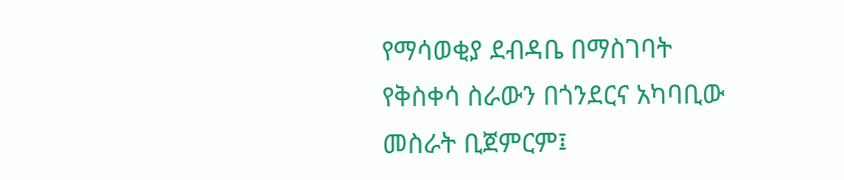የማሳወቂያ ደብዳቤ በማስገባት የቅስቀሳ ስራውን በጎንደርና አካባቢው መስራት ቢጀምርም፤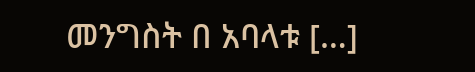መንግስት በ አባላቱ […]